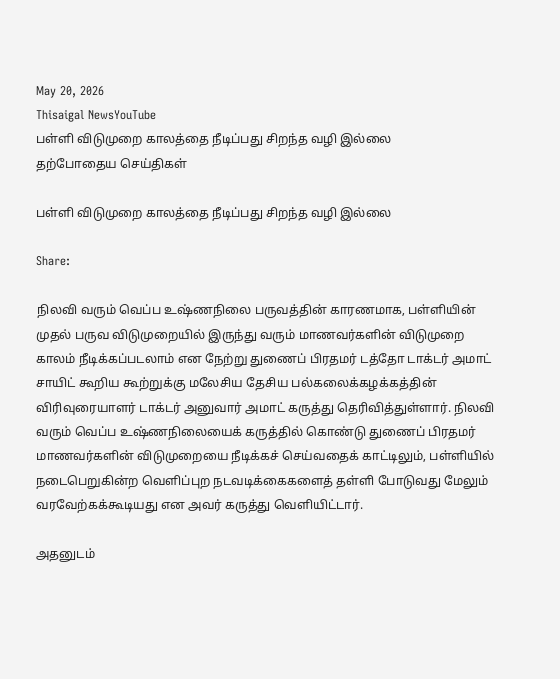May 20, 2026
Thisaigal NewsYouTube
பள்ளி விடுமுறை காலத்தை நீடிப்பது சிறந்த வழி இல்லை
தற்போதைய செய்திகள்

பள்ளி விடுமுறை காலத்தை நீடிப்பது சிறந்த வழி இல்லை

Share:

நிலவி வரும் வெப்ப உஷ்ணநிலை பருவத்தின் காரணமாக, பள்ளியின் முதல் பருவ விடுமுறையில் இருந்து வரும் மாணவர்களின் விடுமுறை காலம் நீடிக்கப்படலாம் என நேற்று துணைப் பிரதமர் டத்தோ டாக்டர் அமாட் சாயிட் கூறிய கூற்றுக்கு மலேசிய தேசிய பல்கலைக்கழக்கத்தின் விரிவுரையாளர் டாக்டர் அனுவார் அமாட் கருத்து தெரிவித்துள்ளார். நிலவி வரும் வெப்ப உஷ்ணநிலையைக் கருத்தில் கொண்டு துணைப் பிரதமர் மாணவர்களின் விடுமுறையை நீடிக்கச் செய்வதைக் காட்டிலும், பள்ளியில் நடைபெறுகின்ற வெளிப்புற நடவடிக்கைகளைத் தள்ளி போடுவது மேலும் வரவேற்கக்கூடியது என அவர் கருத்து வெளியிட்டார்.

அதனுடம்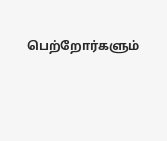பெற்றோர்களும்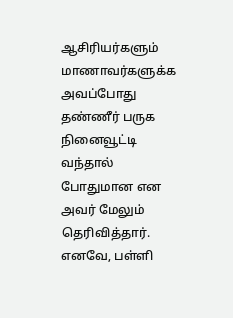ஆசிரியர்களும் மாணாவர்களுக்க அவப்போது தண்ணீர் பருக நினைவூட்டி வந்தால் போதுமான என அவர் மேலும் தெரிவித்தார். எனவே, பள்ளி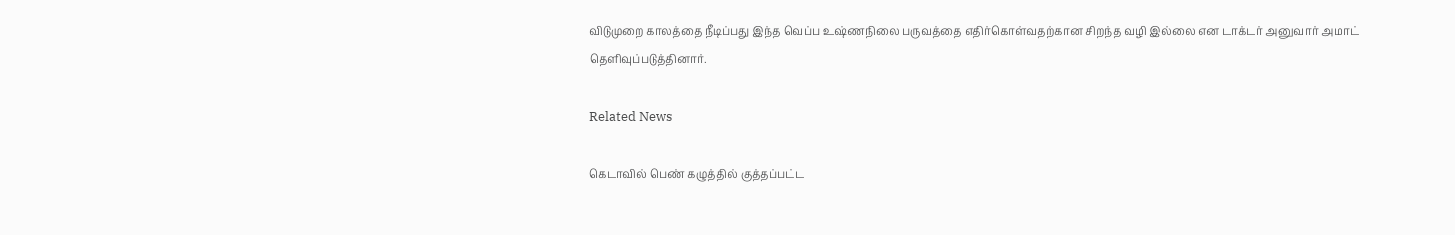விடுமுறை காலத்தை நீடிப்பது இந்த வெப்ப உஷ்ணநிலை பருவத்தை எதிர்கொள்வதற்கான சிறந்த வழி இல்லை என டாக்டர் அனுவார் அமாட் தெளிவுப்படுத்தினார்.

Related News

கெடாவில் பெண் கழுத்தில் குத்தப்பட்ட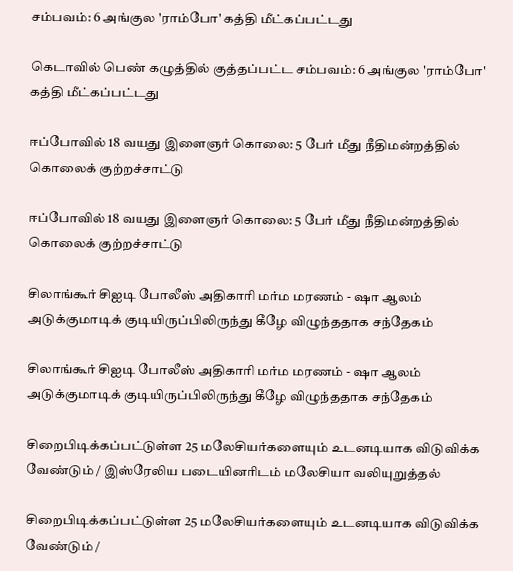சம்பவம்: 6 அங்குல 'ராம்போ' கத்தி மீட்கப்பட்டது

கெடாவில் பெண் கழுத்தில் குத்தப்பட்ட சம்பவம்: 6 அங்குல 'ராம்போ' கத்தி மீட்கப்பட்டது

ஈப்போவில் 18 வயது இளைஞர் கொலை: 5 பேர் மீது நீதிமன்றத்தில் கொலைக் குற்றச்சாட்டு

ஈப்போவில் 18 வயது இளைஞர் கொலை: 5 பேர் மீது நீதிமன்றத்தில் கொலைக் குற்றச்சாட்டு

சிலாங்கூர் சிஐடி போலீஸ் அதிகாரி மர்ம மரணம் - ஷா ஆலம் அடுக்குமாடிக் குடியிருப்பிலிருந்து கீழே விழுந்ததாக சந்தேகம்

சிலாங்கூர் சிஐடி போலீஸ் அதிகாரி மர்ம மரணம் - ஷா ஆலம் அடுக்குமாடிக் குடியிருப்பிலிருந்து கீழே விழுந்ததாக சந்தேகம்

சிறைபிடிக்கப்பட்டுள்ள 25 மலேசியர்களையும் உடனடியாக விடுவிக்க வேண்டும் / இஸ்ரேலிய படையினரிடம் மலேசியா வலியுறுத்தல்

சிறைபிடிக்கப்பட்டுள்ள 25 மலேசியர்களையும் உடனடியாக விடுவிக்க வேண்டும் /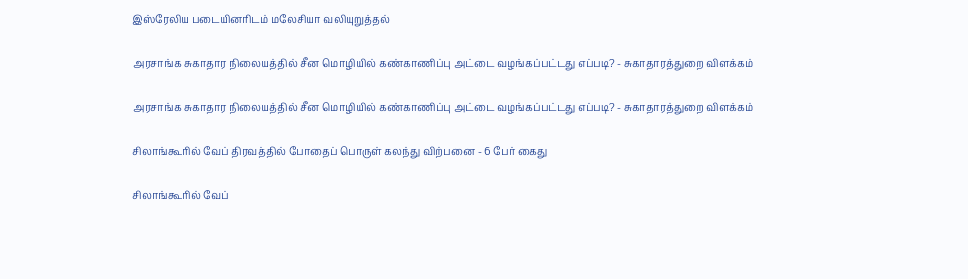இஸ்ரேலிய படையினரிடம் மலேசியா வலியுறுத்தல்

அரசாங்க சுகாதார நிலையத்தில் சீன மொழியில் கண்காணிப்பு அட்டை வழங்கப்பட்டது எப்படி? - சுகாதாரத்துறை விளக்கம்

அரசாங்க சுகாதார நிலையத்தில் சீன மொழியில் கண்காணிப்பு அட்டை வழங்கப்பட்டது எப்படி? - சுகாதாரத்துறை விளக்கம்

சிலாங்கூரில் வேப் திரவத்தில் போதைப் பொருள் கலந்து விற்பனை - 6 பேர் கைது

சிலாங்கூரில் வேப்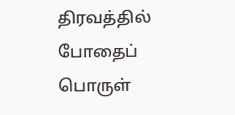திரவத்தில் போதைப் பொருள்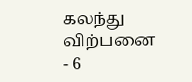கலந்து விற்பனை - 6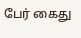பேர் கைது